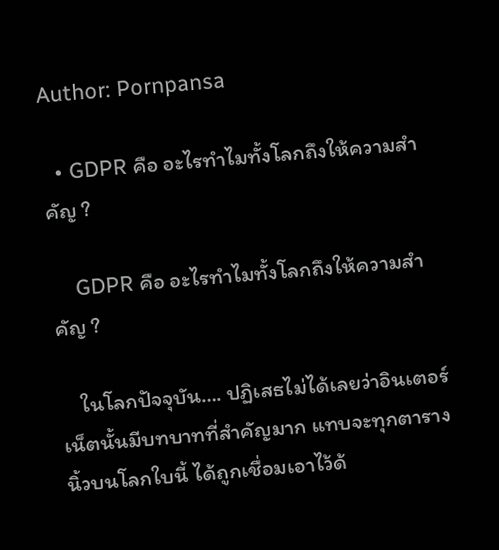Author: Pornpansa

  • GDPR คือ อะไรทำไมทั้งโลกถึงให้ความสำคัญ ?

    GDPR คือ อะไรทำไมทั้งโลกถึงให้ความสำคัญ ?

    ในโลกปัจจุบัน…. ปฏิเสธไม่ได้เลยว่าอินเตอร์เน็ตนั้นมีบทบาทที่สำคัญมาก แทบจะทุกตารางนิ้วบนโลกใบนี้ ได้ถูกเชื่อมเอาไว้ด้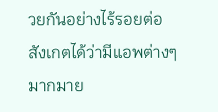วยกันอย่างไร้รอยต่อ สังเกตได้ว่ามีแอพต่างๆมากมาย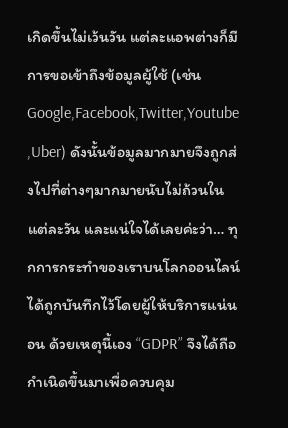เกิดขึ้นไม่เว้นวัน แต่ละแอพต่างก็มีการขอเข้าถึงข้อมูลผู้ใช้ (เช่น Google,Facebook,Twitter,Youtube ,Uber) ดังนั้นข้อมูลมากมายจึงถูกส่งไปที่ต่างๆมากมายนับไม่ถ้วนในแต่ละวัน และแน่ใจได้เลยค่ะว่า… ทุกการกระทำของเราบนโลกออนไลน์ได้ถูกบันทึกไว้โดยผู้ให้บริการแน่นอน ด้วยเหตุนี้เอง “GDPR” จึงได้ถือกำเนิดขึ้นมาเพื่อควบคุม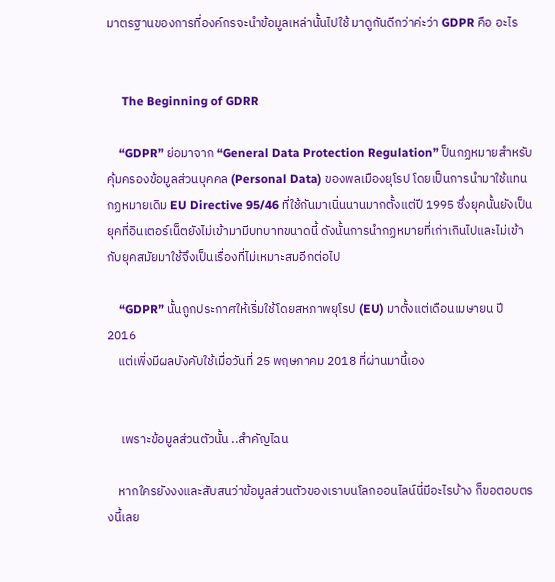มาตรฐานของการที่องค์กรจะนำข้อมูลเหล่านั้นไปใช้ มาดูกันดีกว่าค่ะว่า GDPR คือ อะไร


     The Beginning of GDRR

    “GDPR” ย่อมาจาก “General Data Protection Regulation” ป็นกฏหมายสำหรับคุ้มครองข้อมูลส่วนบุคคล (Personal Data) ของพลเมืองยุโรป โดยเป็นการนำมาใช้แทนกฏหมายเดิม EU Directive 95/46 ที่ใช้กันมาเนิ่นนานมากตั้งแต่ปี 1995 ซึ่งยุคนั้นยังเป็นยุคที่อินเตอร์เน็ตยังไม่เข้ามามีบทบาทขนาดนี้ ดังนั้นการนำกฏหมายที่เก่าเกินไปและไม่เข้ากับยุคสมัยมาใช้จึงเป็นเรื่องที่ไม่เหมาะสมอีกต่อไป

    “GDPR” นั้นถูกประกาศให้เริ่มใช้โดยสหภาพยุโรป (EU) มาตั้งแต่เดือนเมษายน ปี 2016
    แต่เพิ่งมีผลบังคับใช้เมื่อวันที่ 25 พฤษภาคม 2018 ที่ผ่านมานี้เอง


     เพราะข้อมูลส่วนตัวนั้น ..สำคัญไฉน

    หากใครยังงงและสับสนว่าข้อมูลส่วนตัวของเราบนโลกออนไลน์นี่มีอะไรบ้าง ก็ขอตอบตรงนี้เลย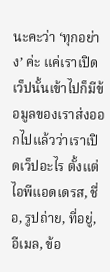นะคะว่า ‘ทุกอย่าง’ ค่ะ แค่เราเปิดเว็ปนั้นเข้าไปก็มีข้อมูลของเราส่งออกไปแล้วว่าเราเปิดเว็ปอะไร ตั้งแต่ไอพีแอดเดรส, ชื่อ, รูปถ่าย, ที่อยู่, อีเมล, ข้อ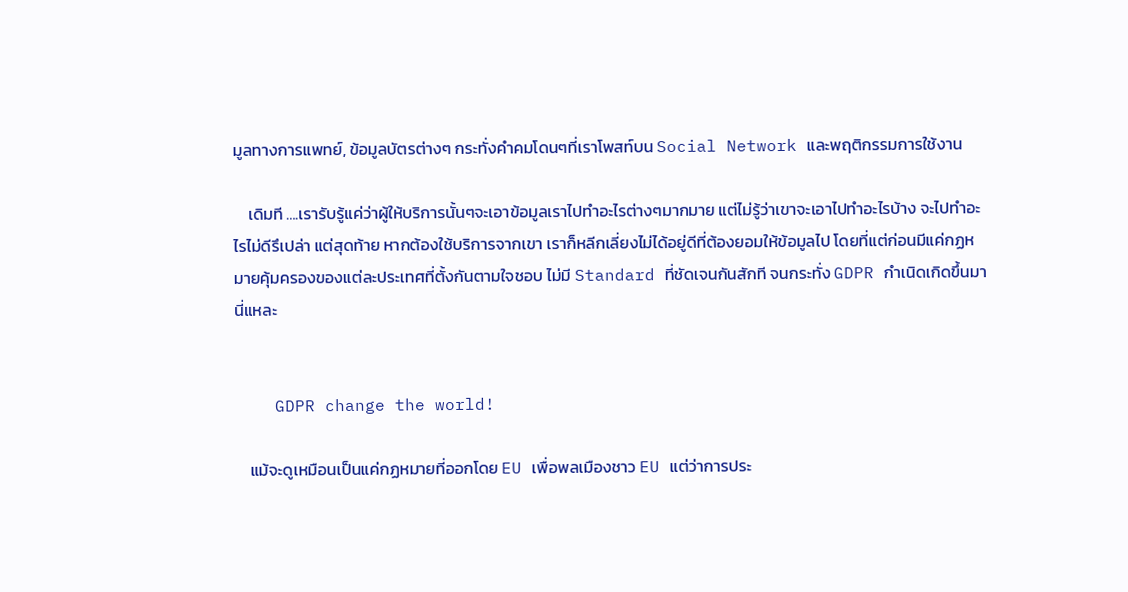มูลทางการแพทย์, ข้อมูลบัตรต่างๆ กระทั่งคำคมโดนๆที่เราโพสท์บน Social Network และพฤติกรรมการใช้งาน

    เดิมที ….เรารับรู้แค่ว่าผู้ให้บริการนั้นๆจะเอาข้อมูลเราไปทำอะไรต่างๆมากมาย แต่ไม่รู้ว่าเขาจะเอาไปทำอะไรบ้าง จะไปทำอะไรไม่ดีรึเปล่า แต่สุดท้าย หากต้องใช้บริการจากเขา เราก็หลีกเลี่ยงไม่ได้อยู่ดีที่ต้องยอมให้ข้อมูลไป โดยที่แต่ก่อนมีแค่กฏหมายคุ้มครองของแต่ละประเทศที่ตั้งกันตามใจชอบ ไม่มี Standard ที่ชัดเจนกันสักที จนกระทั่ง GDPR กำเนิดเกิดขึ้นมานี่แหละ


    GDPR change the world!

    แม้จะดูเหมือนเป็นแค่กฏหมายที่ออกโดย EU เพื่อพลเมืองชาว EU แต่ว่าการประ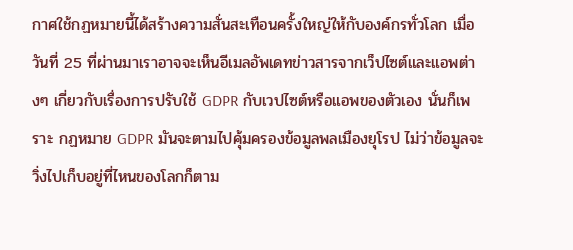กาศใช้กฏหมายนี้ได้สร้างความสั่นสะเทือนครั้งใหญ่ให้กับองค์กรทั่วโลก เมื่อวันที่ 25 ที่ผ่านมาเราอาจจะเห็นอีเมลอัพเดทข่าวสารจากเว็ปไซต์และแอพต่างๆ เกี่ยวกับเรื่องการปรับใช้ GDPR กับเวปไซต์หรือแอพของตัวเอง นั่นก็เพราะ กฏหมาย GDPR มันจะตามไปคุ้มครองข้อมูลพลเมืองยุโรป ไม่ว่าข้อมูลจะวิ่งไปเก็บอยู่ที่ไหนของโลกก็ตาม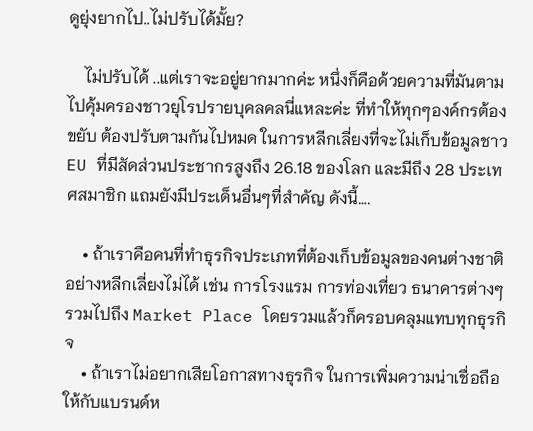ดูยุ่งยากไป..ไม่ปรับได้มั้ย?

    ไม่ปรับได้ ..แต่เราจะอยู่ยากมากค่ะ หนึ่งก็คือด้วยความที่มันตามไปคุ้มครองชาวยุโรปรายบุคลคลนี่แหละค่ะ ที่ทำให้ทุกๆองค์กรต้องขยับ ต้องปรับตามกันไปหมด ในการหลีกเลี่ยงที่จะไม่เก็บข้อมูลชาว EU ที่มีสัดส่วนประชากรสูงถึง 26.18 ของโลก และมีถึง 28 ประเทศสมาชิก แถมยังมีประเด็นอื่นๆที่สำคัญ ดังนี้….

    • ถ้าเราคือคนที่ทำธุรกิจประเภทที่ต้องเก็บข้อมูลของคนต่างชาติอย่างหลีกเลี่ยงไม่ได้ เช่น การโรงแรม การท่องเที่ยว ธนาคารต่างๆ รวมไปถึง Market Place โดยรวมแล้วก็ครอบคลุมแทบทุกธุรกิจ
    • ถ้าเราไม่อยากเสียโอกาสทางธุรกิจ ในการเพิ่มความน่าเชื่อถือให้กับแบรนด์ห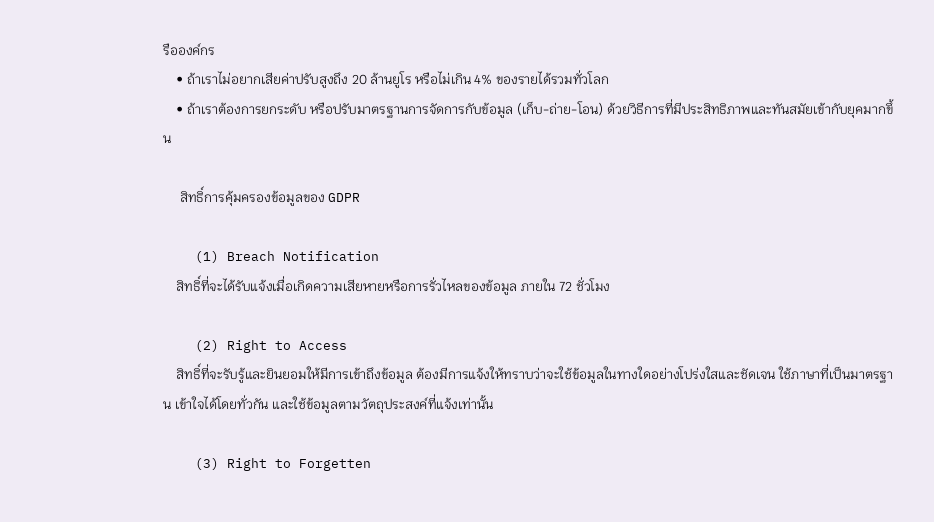รือองค์กร
    • ถ้าเราไม่อยากเสียค่าปรับสูงถึง 20 ล้านยูโร หรือไม่เกิน 4% ของรายได้รวมทั่วโลก
    • ถ้าเราต้องการยกระดับ หรือปรับมาตรฐานการจัดการกับข้อมูล (เก็บ-ถ่าย-โอน) ด้วยวิธีการที่มีประสิทธิภาพและทันสมัยเข้ากับยุคมากขึ้น

     สิทธิ์การคุ้มครองข้อมูลของ GDPR

    (1) Breach Notification
    สิทธิ์ที่จะได้รับแจ้งเมื่อเกิดความเสียหายหรือการรั่วไหลของข้อมูล ภายใน 72 ชั่วโมง

    (2) Right to Access
    สิทธิ์ที่จะรับรู้และยินยอมให้มีการเข้าถึงข้อมูล ต้องมีการแจ้งให้ทราบว่าจะใช้ข้อมูลในทางใดอย่างโปร่งใสและชัดเจน ใช้ภาษาที่เป็นมาตรฐาน เข้าใจได้โดยทั่วกัน และใช้ข้อมูลตามวัตถุประสงค์ที่แจ้งเท่านั้น

    (3) Right to Forgetten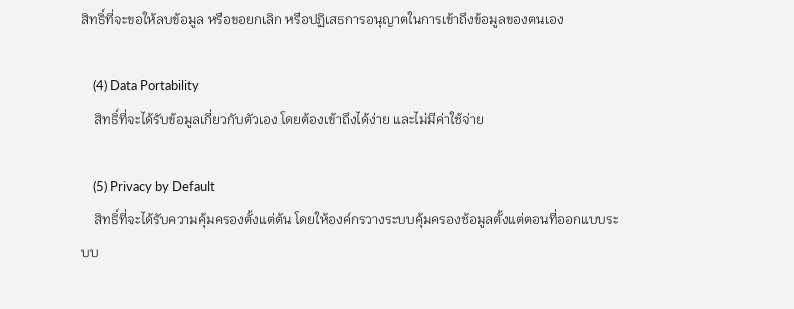สิทธิ์ที่จะขอให้ลบข้อมูล หรือขอยกเลิก หรือปฏิเสธการอนุญาตในการเข้าถึงข้อมูลของตนเอง

    (4) Data Portability
    สิทธิ์ที่จะได้รับข้อมูลเกี่ยวกับตัวเอง โดยต้องเข้าถึงได้ง่าย และไม่มีค่าใช้จ่าย

    (5) Privacy by Default
    สิทธิ์ที่จะได้รับความคุ้มครองตั้งแต่ต้น โดยให้องค์กรวางระบบคุ้มครองช้อมูลตั้งแต่ตอนที่ออกแบบระบบ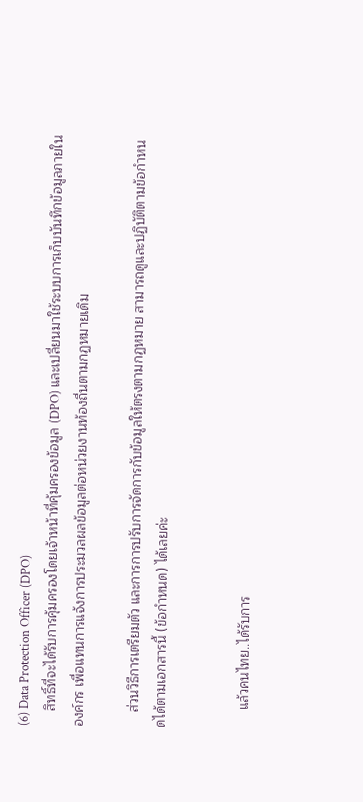(6) Data Protection Officer (DPO)
    สิทธิ์ที่จะได้รับการคุ้มครองโดยเจ้าหน้าที่คุ้มครองข้อมูล (DPO) และเปลี่ยนมาใช้ระบบการเก็บบันทึกข้อมูลภายในองค์กร เพื่อแทนการแจ้งการประมวลผลข้อมูลต่อหน่วยงานท้องถื่นตามกฏหมายเดิม

    ส่วนวิธีการเตรียมตัว และการการปรับการจัดการกับข้อมูลให้ตรงตามกฏหมาย สามารถดูและปฏิบัติตามข้อกำหนดได้ตามเอกสารนี้ (ข้อกำหนด) ได้เลยค่ะ


     แล้วคนไทย..ได้รับการ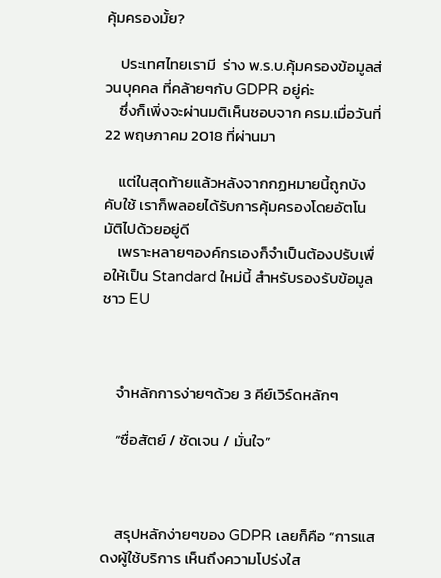คุ้มครองมั้ย?

    ประเทศไทยเรามี  ร่าง พ.ร.บ.คุ้มครองข้อมูลส่วนบุคคล ที่คล้ายๆกับ GDPR อยู่ค่ะ
    ซึ่งก็เพิ่งจะผ่านมติเห็นชอบจาก ครม.เมื่อวันที่ 22 พฤษภาคม 2018 ที่ผ่านมา

    แต่ในสุดท้ายแล้วหลังจากกฏหมายนี้ถูกบังคับใช้ เราก็พลอยได้รับการคุ้มครองโดยอัตโนมัติไปด้วยอยู่ดี
    เพราะหลายๆองค์กรเองก็จำเป็นต้องปรับเพื่อให้เป็น Standard ใหม่นี้ สำหรับรองรับข้อมูลชาว EU



    จำหลักการง่ายๆด้วย 3 คีย์เวิร์ดหลักๆ

    “ซื่อสัตย์ / ชัดเจน / มั่นใจ”



    สรุปหลักง่ายๆของ GDPR เลยก็คือ “การแสดงผู้ใช้บริการ เห็นถึงความโปร่งใส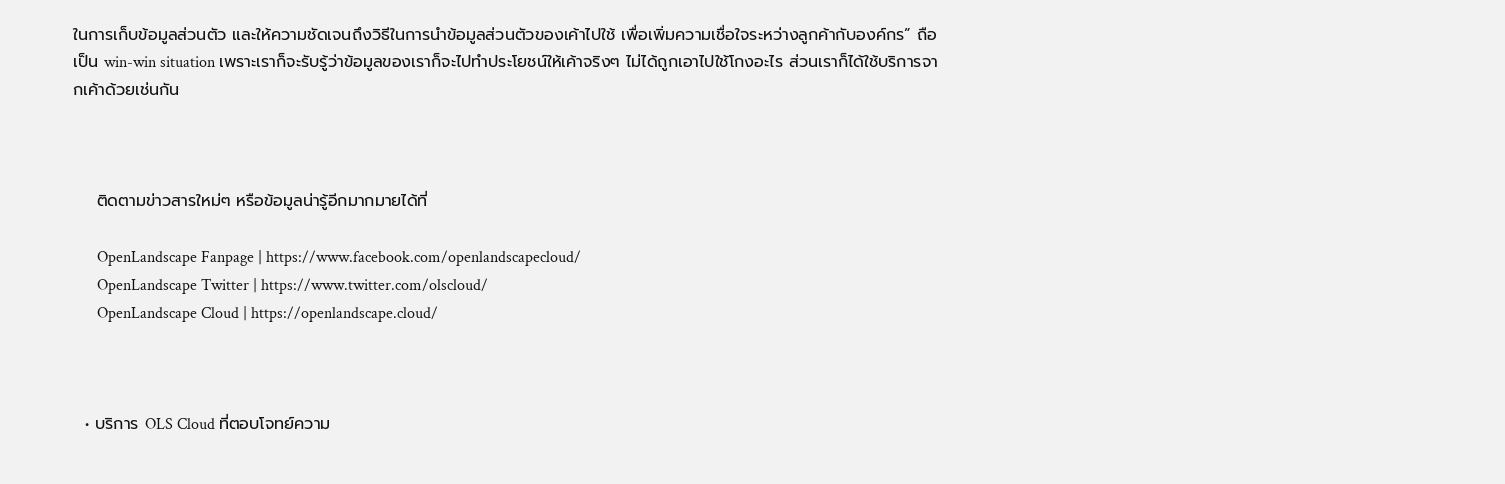ในการเก็บข้อมูลส่วนตัว และให้ความชัดเจนถึงวิธีในการนำข้อมูลส่วนตัวของเค้าไปใช้ เพื่อเพิ่มความเชื่อใจระหว่างลูกค้ากับองค์กร” ถือเป็น win-win situation เพราะเราก็จะรับรู้ว่าข้อมูลของเราก็จะไปทำประโยชน์ให้เค้าจริงๆ ไม่ได้ถูกเอาไปใช้โกงอะไร ส่วนเราก็ได้ใช้บริการจากเค้าด้วยเช่นกัน



    ติดตามข่าวสารใหม่ๆ หรือข้อมูลน่ารู้อีกมากมายได้ที่

      OpenLandscape Fanpage | https://www.facebook.com/openlandscapecloud/
      OpenLandscape Twitter | https://www.twitter.com/olscloud/
      OpenLandscape Cloud | https://openlandscape.cloud/



  • บริการ OLS Cloud ที่ตอบโจทย์ความ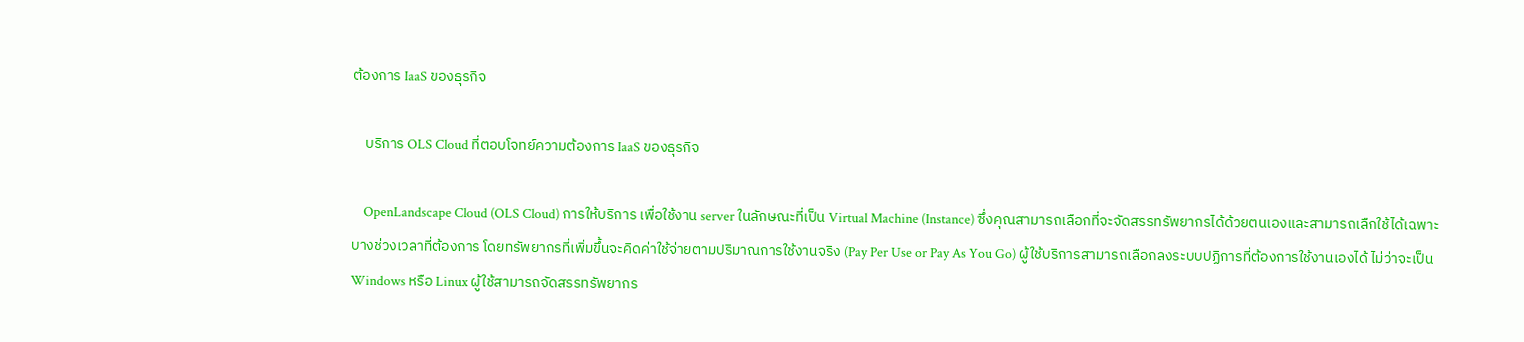ต้องการ IaaS ของธุรกิจ

    บริการ OLS Cloud ที่ตอบโจทย์ความต้องการ IaaS ของธุรกิจ

    OpenLandscape Cloud (OLS Cloud) การให้บริการ เพื่อใช้งาน server ในลักษณะที่เป็น Virtual Machine (Instance) ซึ่งคุณสามารถเลือกที่จะจัดสรรทรัพยากรได้ด้วยตนเองและสามารถเลืกใช้ได้เฉพาะบางช่วงเวลาที่ต้องการ โดยทรัพยากรที่เพิ่มขึ้นจะคิดค่าใช้จ่ายตามปริมาณการใช้งานจริง (Pay Per Use or Pay As You Go) ผู้ใช้บริการสามารถเลือกลงระบบปฏิการที่ต้องการใช้งานเองได้ ไม่ว่าจะเป็น Windows หรือ Linux ผู้ใช้สามารถจัดสรรทรัพยากร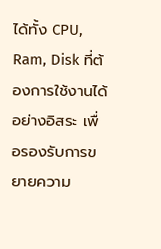ได้ทั้ง CPU, Ram, Disk ที่ต้องการใช้งานได้อย่างอิสระ เพื่อรองรับการขยายความ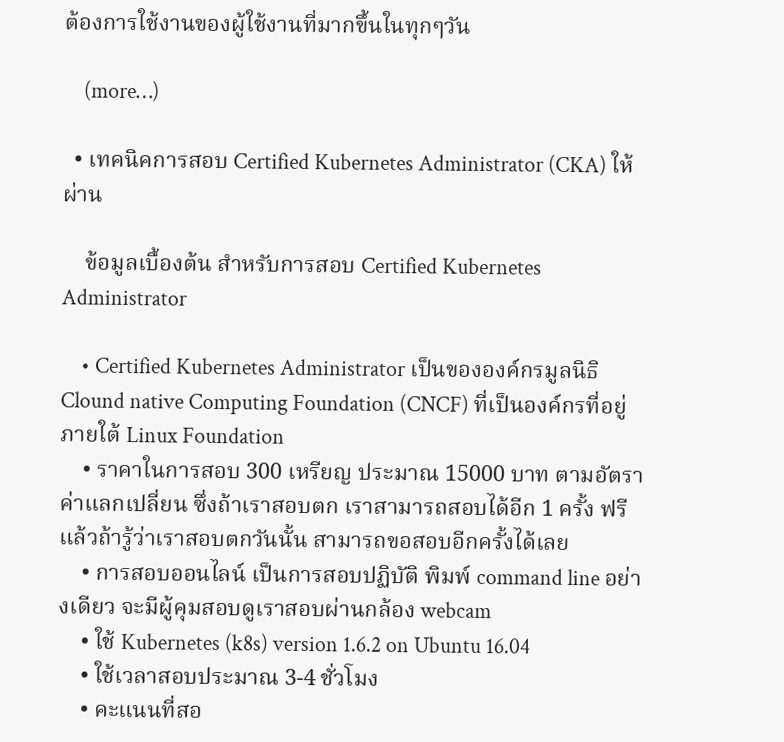ต้องการใช้งานของผู้ใช้งานที่มากขึ้นในทุกๆวัน

    (more…)

  • เทคนิคการสอบ Certified Kubernetes Administrator (CKA) ให้ผ่าน

    ข้อมูลเบื้องต้น สำหรับการสอบ Certified Kubernetes Administrator

    • Certified Kubernetes Administrator เป็นขององค์กรมูลนิธิ Clound native Computing Foundation (CNCF) ที่เป็นองค์กรที่อยู่ภายใต้ Linux Foundation
    • ราคาในการสอบ 300 เหรียญ ประมาณ 15000 บาท ตามอัตราค่าแลกเปลี่ยน ซึ่งถ้าเราสอบตก เราสามารถสอบได้อีก 1 ครั้ง ฟรี แล้วถ้ารู้ว่าเราสอบตกวันนั้น สามารถขอสอบอีกครั้งได้เลย
    • การสอบออนไลน์ เป็นการสอบปฏิบัติ พิมพ์ command line อย่างเดียว จะมีผู้คุมสอบดูเราสอบผ่านกล้อง webcam
    • ใช้ Kubernetes (k8s) version 1.6.2 on Ubuntu 16.04
    • ใช้เวลาสอบประมาณ 3-4 ชั่วโมง
    • คะแนนที่สอ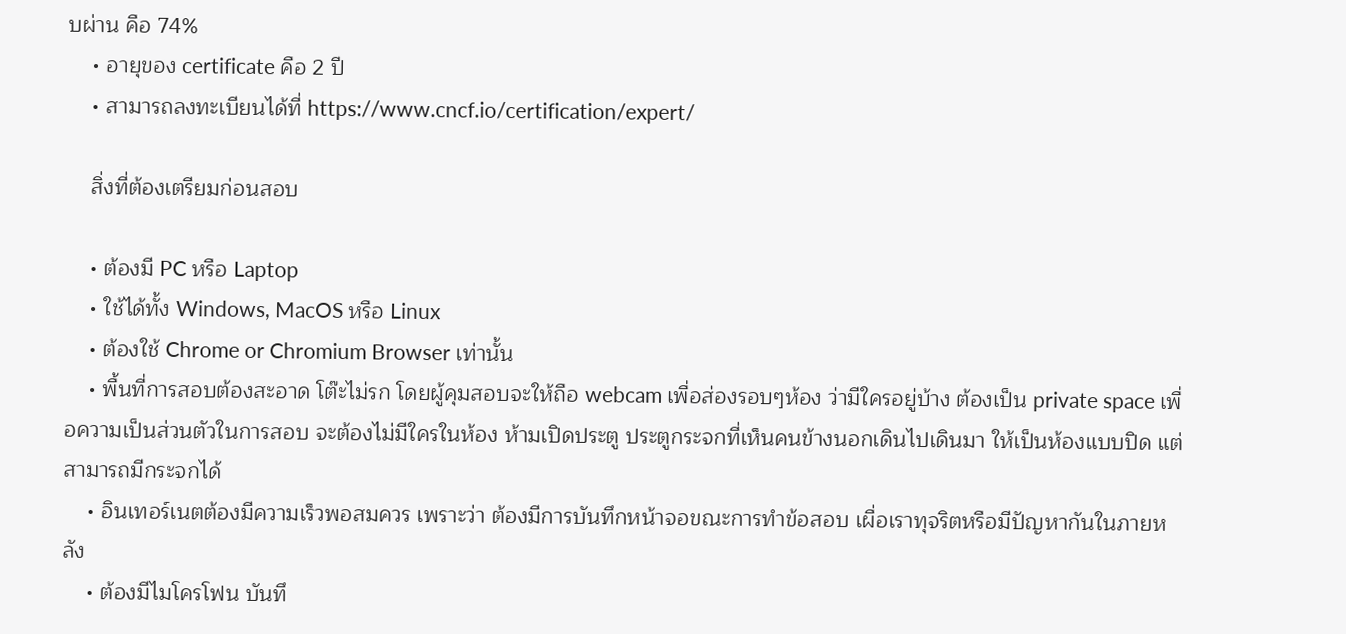บผ่าน คือ 74%
    • อายุของ certificate คือ 2 ปี
    • สามารถลงทะเบียนได้ที่ https://www.cncf.io/certification/expert/

    สิ่งที่ต้องเตรียมก่อนสอบ

    • ต้องมี PC หรือ Laptop
    • ใช้ได้ทั้ง Windows, MacOS หรือ Linux
    • ต้องใช้ Chrome or Chromium Browser เท่านั้น
    • พื้นที่การสอบต้องสะอาด โต๊ะไม่รก โดยผู้คุมสอบจะให้ถือ webcam เพื่อส่องรอบๆห้อง ว่ามีใครอยู่บ้าง ต้องเป็น private space เพื่อความเป็นส่วนตัวในการสอบ จะต้องไม่มีใครในห้อง ห้ามเปิดประตู ประตูกระจกที่เห็นคนข้างนอกเดินไปเดินมา ให้เป็นห้องแบบปิด แต่สามารถมีกระจกได้
    • อินเทอร์เนตต้องมีความเร็วพอสมควร เพราะว่า ต้องมีการบันทึกหน้าจอขณะการทำข้อสอบ เผื่อเราทุจริตหรือมีปัญหากันในภายหลัง
    • ต้องมีไมโครโฟน บันทึ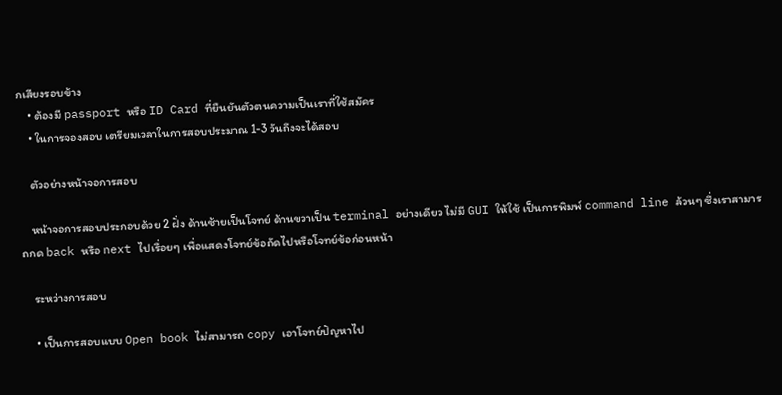กเสียงรอบข้าง
    • ต้องมี passport หรือ ID Card ที่ยืนยันตัวตนความเป็นเราที่ใช้สมัคร
    • ในการจองสอบ เตรียมเวลาในการสอบประมาณ 1-3 วันถึงจะได้สอบ

    ตัวอย่างหน้าจอการสอบ

    หน้าจอการสอบประกอบด้วย 2 ฝั่ง ด้านซ้ายเป็นโจทย์ ด้านขวาเป็น terminal อย่างเดียว ไม่มี GUI ให้ใช้ เป็นการพิมพ์ command line ล้วนๆ ซึ่งเราสามารถกด back หรือ next ไปเรื่อยๆ เพื่อแสดงโจทย์ข้อถัดไปหรือโจทย์ข้อก่อนหน้า

    ระหว่างการสอบ

    • เป็นการสอบแบบ Open book ไม่สามารถ copy เอาโจทย์ปัญหาไป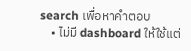search เพื่อหาคำตอบ
    • ไม่มี dashboard ให้ใช้แต่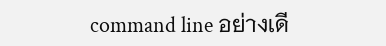command line อย่างเดี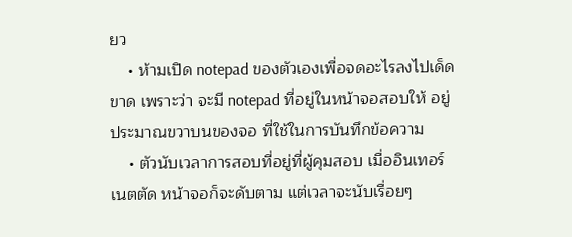ยว
    • ห้ามเปิด notepad ของตัวเองเพื่อจดอะไรลงไปเด็ดขาด เพราะว่า จะมี notepad ที่อยู่ในหน้าจอสอบให้ อยู่ประมาณขวาบนของจอ ที่ใช้ในการบันทึกข้อความ
    • ตัวนับเวลาการสอบที่อยู่ที่ผู้คุมสอบ เมื่ออินเทอร์เนตตัด หน้าจอก็จะดับตาม แต่เวลาจะนับเรื่อยๆ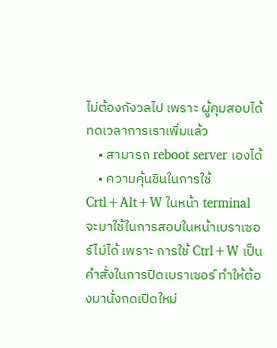ไม่ต้องกังวลไป เพราะ ผู้คุมสอบได้ทดเวลาการเราเพิ่มแล้ว
    • สามารถ reboot server เองได้
    • ความคุ้นชินในการใช้ Crtl+Alt+W ในหน้า terminal จะมาใช้ในการสอบในหน้าเบราเซอร์ไม่ได้ เพราะ การใช้ Ctrl+W เป็นคำสั่งในการปิดเบราเซอร์ ทำให้ต้องมานั่งกดเปิดใหม่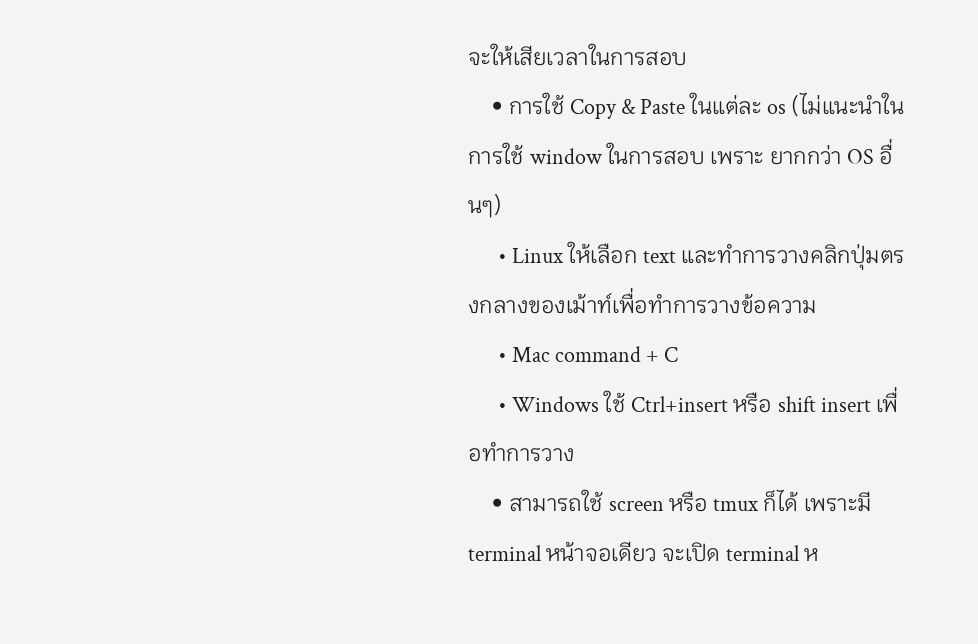จะให้เสียเวลาในการสอบ
    • การใช้ Copy & Paste ในแต่ละ os (ไม่แนะนำในการใช้ window ในการสอบ เพราะ ยากกว่า OS อื่นๆ)
      • Linux ให้เลือก text และทำการวางคลิกปุ่มตรงกลางของเม้าท์เพื่อทำการวางข้อความ
      • Mac command + C
      • Windows ใช้ Ctrl+insert หรือ shift insert เพื่อทำการวาง
    • สามารถใช้ screen หรือ tmux ก็ได้ เพราะมี terminal หน้าจอเดียว จะเปิด terminal ห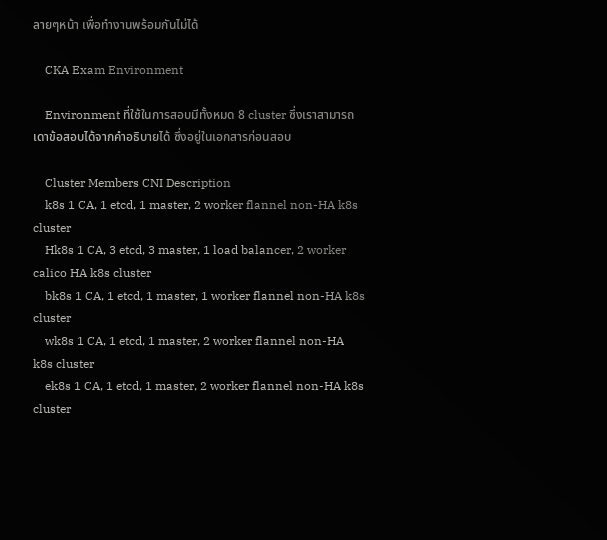ลายๆหน้า เพื่อทำงานพร้อมกันไม่ได้

    CKA Exam Environment

    Environment ที่ใช้ในการสอบมีทั้งหมด 8 cluster ซึ่งเราสามารถเดาข้อสอบได้จากคำอธิบายได้ ซึ่งอยู่ในเอกสารก่อนสอบ

    Cluster Members CNI Description
    k8s 1 CA, 1 etcd, 1 master, 2 worker flannel non-HA k8s cluster
    Hk8s 1 CA, 3 etcd, 3 master, 1 load balancer, 2 worker calico HA k8s cluster
    bk8s 1 CA, 1 etcd, 1 master, 1 worker flannel non-HA k8s cluster
    wk8s 1 CA, 1 etcd, 1 master, 2 worker flannel non-HA k8s cluster
    ek8s 1 CA, 1 etcd, 1 master, 2 worker flannel non-HA k8s cluster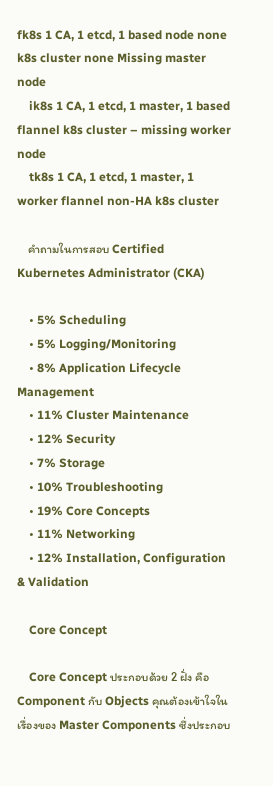fk8s 1 CA, 1 etcd, 1 based node none k8s cluster none Missing master node
    ik8s 1 CA, 1 etcd, 1 master, 1 based flannel k8s cluster – missing worker node
    tk8s 1 CA, 1 etcd, 1 master, 1 worker flannel non-HA k8s cluster

    คำถามในการสอบ Certified Kubernetes Administrator (CKA)

    • 5% Scheduling
    • 5% Logging/Monitoring
    • 8% Application Lifecycle Management
    • 11% Cluster Maintenance
    • 12% Security
    • 7% Storage
    • 10% Troubleshooting
    • 19% Core Concepts
    • 11% Networking
    • 12% Installation, Configuration & Validation

    Core Concept

    Core Concept ประกอบด้วย 2 ฝั่ง คือ Component กับ Objects คุณต้องเข้าใจในเรื่องของ Master Components ซึ่งประกอบ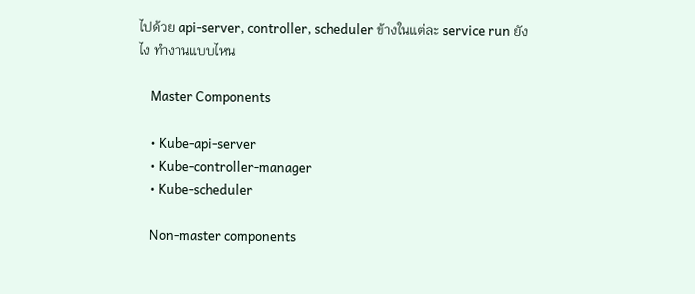ไปด้วย api-server, controller, scheduler ข้างในแต่ละ service run ยังไง ทำงานแบบไหน

    Master Components

    • Kube-api-server
    • Kube-controller-manager
    • Kube-scheduler

    Non-master components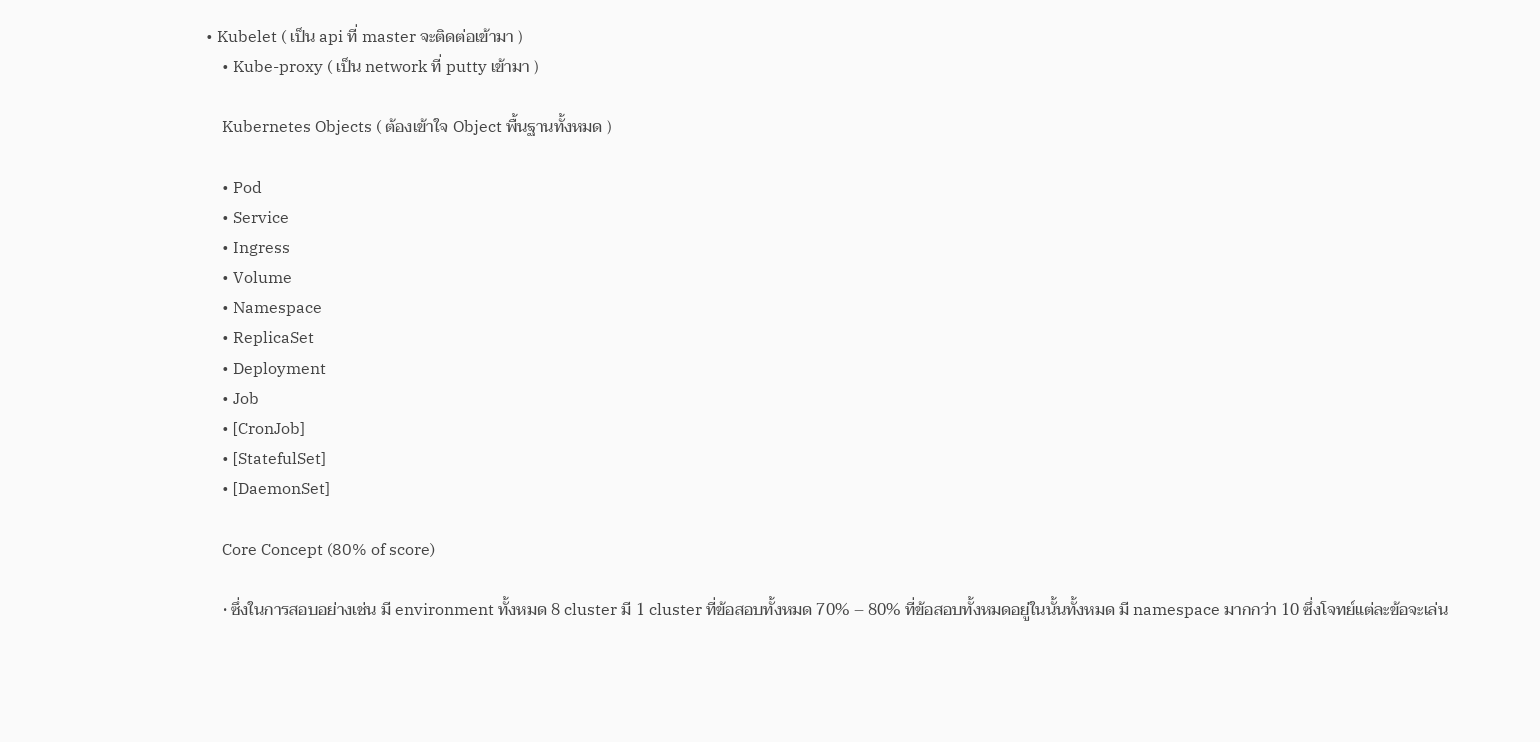• Kubelet ( เป็น api ที่ master จะติดต่อเข้ามา )
    • Kube-proxy ( เป็น network ที่ putty เข้ามา )

    Kubernetes Objects ( ต้องเข้าใจ Object พื้นฐานทั้งหมด )

    • Pod
    • Service
    • Ingress
    • Volume
    • Namespace
    • ReplicaSet
    • Deployment
    • Job
    • [CronJob]
    • [StatefulSet]
    • [DaemonSet]

    Core Concept (80% of score)

    • ซึ่งในการสอบอย่างเช่น มี environment ทั้งหมด 8 cluster มี 1 cluster ที่ข้อสอบทั้งหมด 70% – 80% ที่ข้อสอบทั้งหมดอยู่ในนั้นทั้งหมด มี namespace มากกว่า 10 ซึ่งโจทย์แต่ละข้อจะเล่น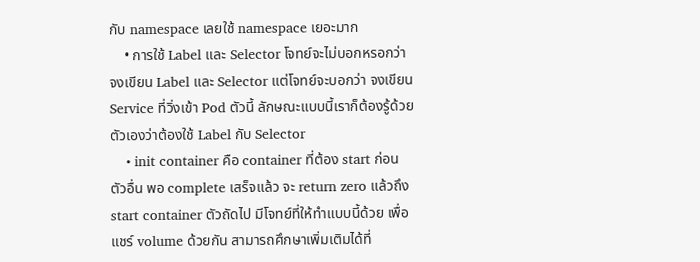กับ namespace เลยใช้ namespace เยอะมาก
    • การใช้ Label และ Selector โจทย์จะไม่บอกหรอกว่า จงเขียน Label และ Selector แต่โจทย์จะบอกว่า จงเขียน Service ที่วิ่งเข้า Pod ตัวนี้ ลักษณะแบบนี้เราก็ต้องรู้ด้วยตัวเองว่าต้องใช้ Label กับ Selector
    • init container คือ container ที่ต้อง start ก่อนตัวอื่น พอ complete เสร็จแล้ว จะ return zero แล้วถึง start container ตัวถัดไป มีโจทย์ที่ให้ทำแบบนี้ด้วย เพื่อแชร์ volume ด้วยกัน สามารถศึกษาเพิ่มเติมได้ที่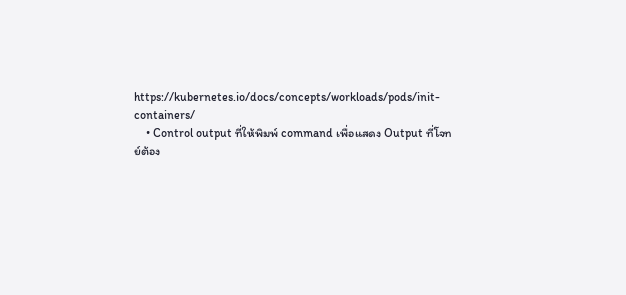https://kubernetes.io/docs/concepts/workloads/pods/init-containers/
    • Control output ที่ให้พิมพ์ command เพื่อแสดง Output ที่โจทย์ต้อง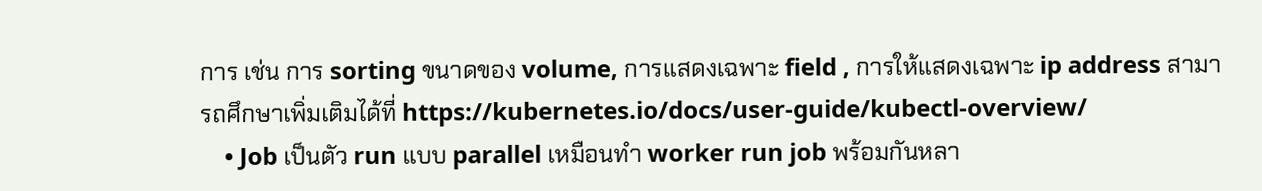การ เช่น การ sorting ขนาดของ volume, การแสดงเฉพาะ field , การให้แสดงเฉพาะ ip address สามารถศึกษาเพิ่มเติมได้ที่ https://kubernetes.io/docs/user-guide/kubectl-overview/
    • Job เป็นตัว run แบบ parallel เหมือนทำ worker run job พร้อมกันหลา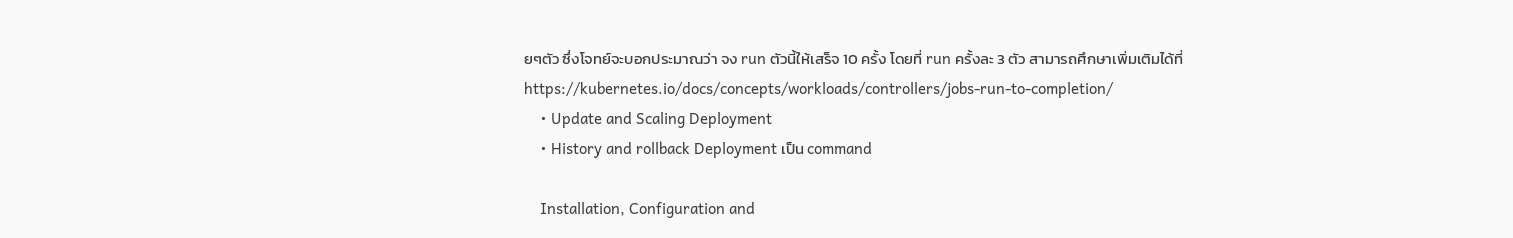ยๆตัว ซึ่งโจทย์จะบอกประมาณว่า จง run ตัวนี้ให้เสร็จ 10 ครั้ง โดยที่ run ครั้งละ 3 ตัว สามารถศึกษาเพิ่มเติมได้ที่ https://kubernetes.io/docs/concepts/workloads/controllers/jobs-run-to-completion/
    • Update and Scaling Deployment
    • History and rollback Deployment เป็น command

    Installation, Configuration and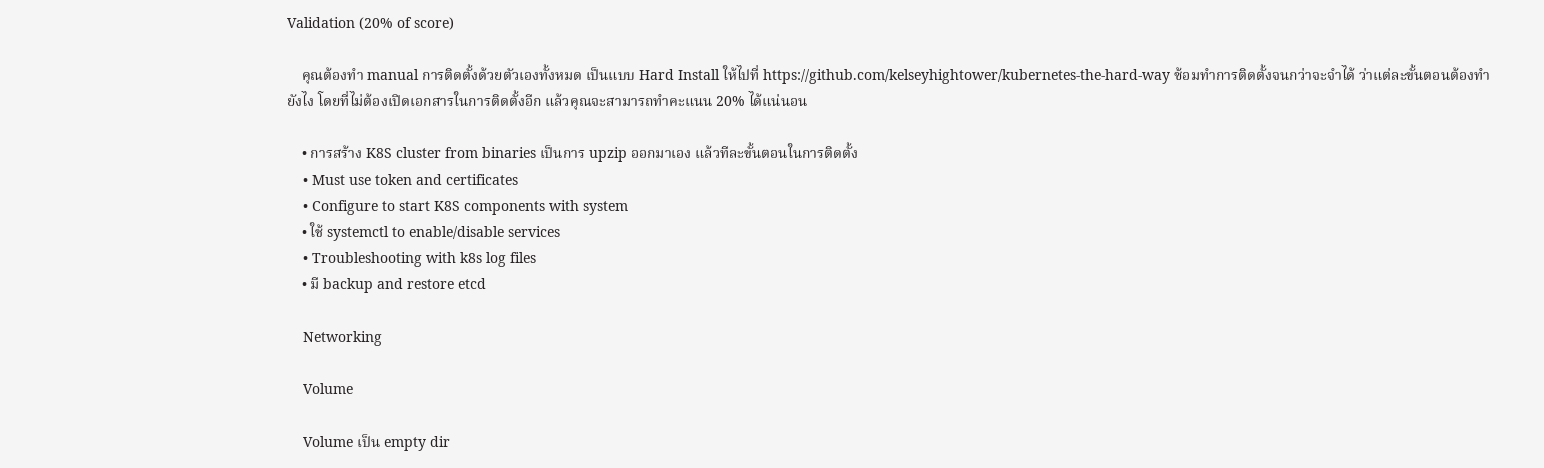Validation (20% of score)

    คุณต้องทำ manual การติดตั้งด้วยตัวเองทั้งหมด เป็นแบบ Hard Install ให้ไปที่ https://github.com/kelseyhightower/kubernetes-the-hard-way ซ้อมทำการติดตั้งจนกว่าจะจำได้ ว่าแต่ละขั้นตอนต้องทำยังไง โดยที่ไม่ต้องเปิดเอกสารในการติดตั้งอีก แล้วคุณจะสามารถทำคะแนน 20% ได้แน่นอน

    • การสร้าง K8S cluster from binaries เป็นการ upzip ออกมาเอง แล้วทีละขั้นตอนในการติดตั้ง
    • Must use token and certificates
    • Configure to start K8S components with system
    • ใช้ systemctl to enable/disable services
    • Troubleshooting with k8s log files
    • มี backup and restore etcd

    Networking

    Volume

    Volume เป็น empty dir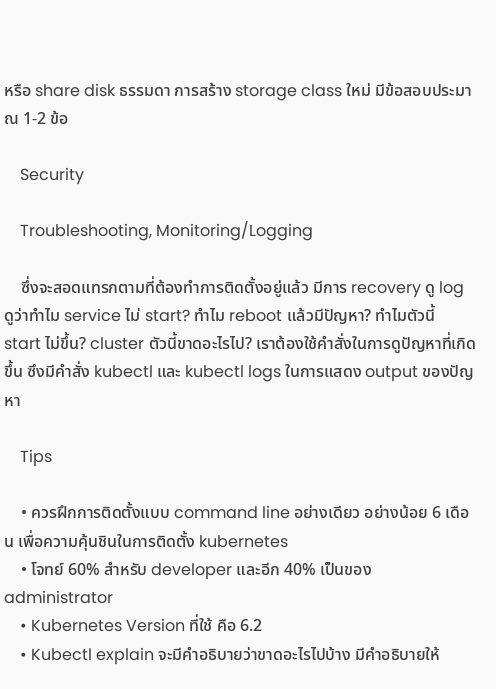หรือ share disk ธรรมดา การสร้าง storage class ใหม่ มีข้อสอบประมาณ 1-2 ข้อ

    Security

    Troubleshooting, Monitoring/Logging

    ซึ่งจะสอดแทรกตามที่ต้องทำการติดตั้งอยู่แล้ว มีการ recovery ดู log ดูว่าทำไม service ไม่ start? ทำไม reboot แล้วมีปัญหา? ทำไมตัวนี้ start ไม่ขึ้น? cluster ตัวนี้ขาดอะไรไป? เราต้องใช้คำสั่งในการดูปัญหาที่เกิดขึ้น ซึงมีคำสั่ง kubectl และ kubectl logs ในการแสดง output ของปัญหา

    Tips

    • ควรฝึกการติดตั้งแบบ command line อย่างเดียว อย่างน้อย 6 เดือน เพื่อความคุ้นชินในการติดตั้ง kubernetes
    • โจทย์ 60% สำหรับ developer และอีก 40% เป็นของ administrator
    • Kubernetes Version ที่ใช้ คือ 6.2
    • Kubectl explain จะมีคำอธิบายว่าขาดอะไรไปบ้าง มีคำอธิบายให้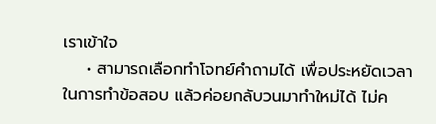เราเข้าใจ
    • สามารถเลือกทำโจทย์คำถามได้ เพื่อประหยัดเวลาในการทำข้อสอบ แล้วค่อยกลับวนมาทำใหม่ได้ ไม่ค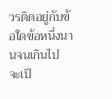วรติดอยู่กับข้อใดข้อหนึ่งนานจนเกินไป จะเป็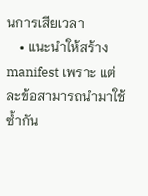นการเสียเวลา
    • แนะนำให้สร้าง manifest เพราะ แต่ละข้อสามารถนำมาใช้ซ้ำกัน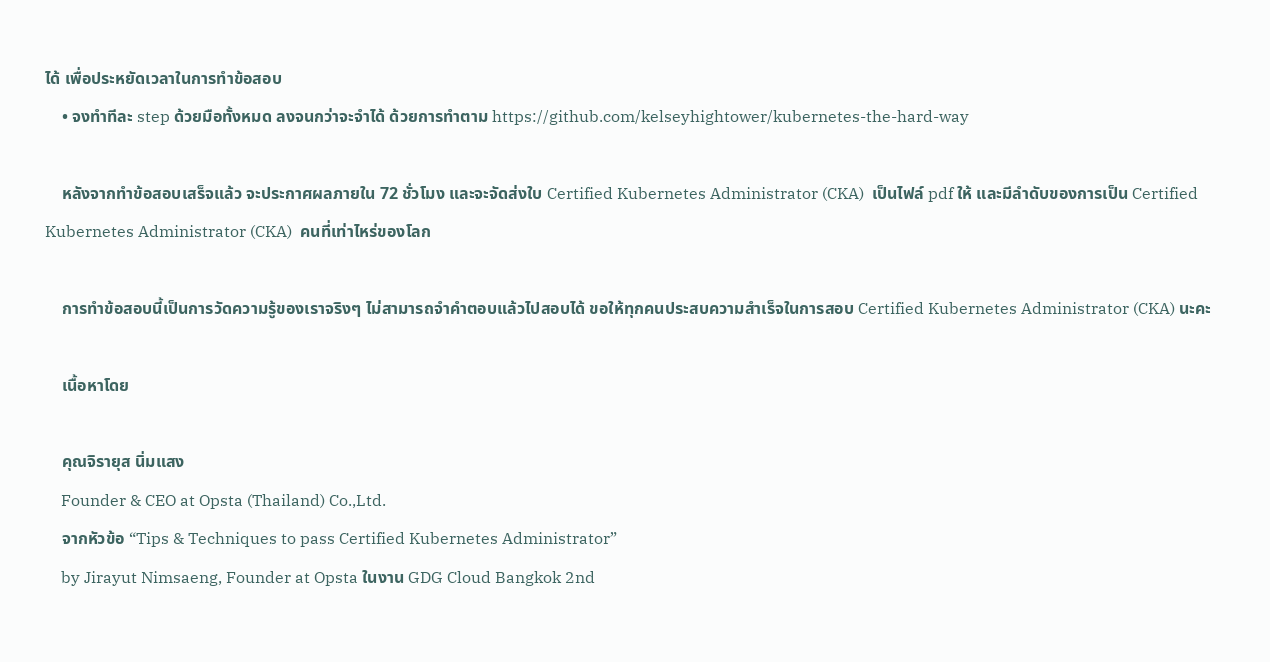ได้ เพื่อประหยัดเวลาในการทำข้อสอบ
    • จงทำทีละ step ด้วยมือทั้งหมด ลงจนกว่าจะจำได้ ด้วยการทำตาม https://github.com/kelseyhightower/kubernetes-the-hard-way

    หลังจากทำข้อสอบเสร็จแล้ว จะประกาศผลภายใน 72 ชั่วโมง และจะจัดส่งใบ Certified Kubernetes Administrator (CKA)  เป็นไฟล์ pdf ให้ และมีลำดับของการเป็น Certified Kubernetes Administrator (CKA)  คนที่เท่าไหร่ของโลก

    การทำข้อสอบนี้เป็นการวัดความรู้ของเราจริงๆ ไม่สามารถจำคำตอบแล้วไปสอบได้ ขอให้ทุกคนประสบความสำเร็จในการสอบ Certified Kubernetes Administrator (CKA) นะคะ

    เนื้อหาโดย

    คุณจิรายุส นิ่มแสง
    Founder & CEO at Opsta (Thailand) Co.,Ltd.
    จากหัวข้อ “Tips & Techniques to pass Certified Kubernetes Administrator”
    by Jirayut Nimsaeng, Founder at Opsta ในงาน GDG Cloud Bangkok 2nd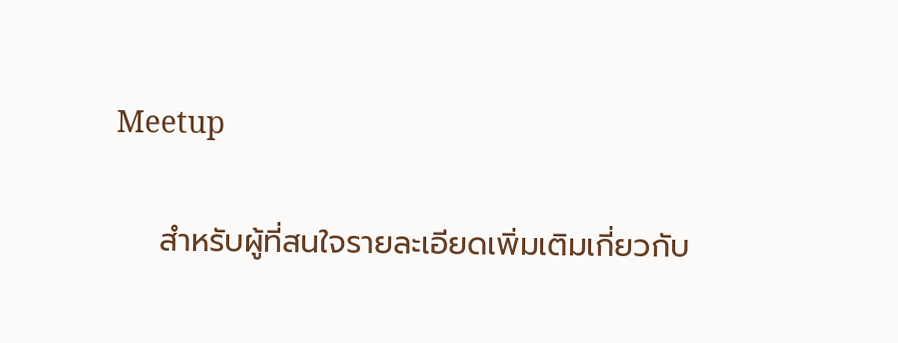Meetup

    สำหรับผู้ที่สนใจรายละเอียดเพิ่มเติมเกี่ยวกับ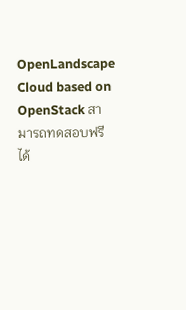OpenLandscape Cloud based on OpenStack สามารถทดสอบฟรีได้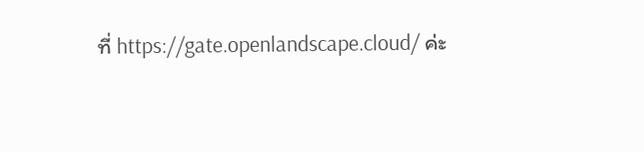ที่ https://gate.openlandscape.cloud/ ค่ะ